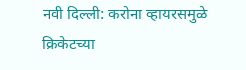नवी दिल्ली: करोना व्हायरसमुळे क्रिकेटच्या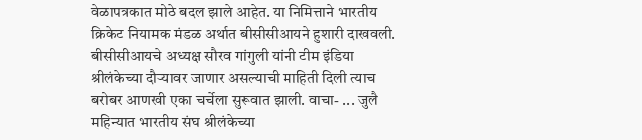वेळापत्रकात मोठे बदल झाले आहेत. या निमित्ताने भारतीय क्रिकेट नियामक मंडळ अर्थात बीसीसीआयने हुशारी दाखवली. बीसीसीआयचे अध्यक्ष सौरव गांगुली यांनी टीम इंडिया श्रीलंकेच्या दौऱ्यावर जाणार असल्याची माहिती दिली त्याच बरोबर आणखी एका चर्चेला सुरूवात झाली. वाचा- ... जुलै महिन्यात भारतीय संघ श्रीलंकेच्या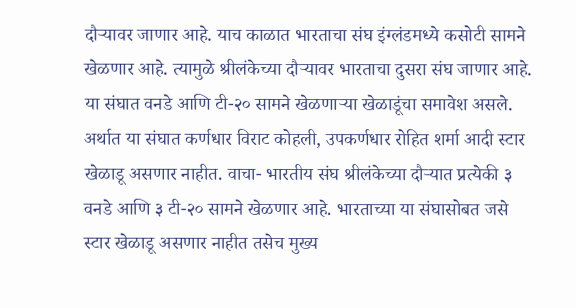दौऱ्यावर जाणार आहे. याच काळात भारताचा संघ इंग्लंडमध्ये कसोटी सामने खेळणार आहे. त्यामुळे श्रीलंकेच्या दौऱ्यावर भारताचा दुसरा संघ जाणार आहे. या संघात वनडे आणि टी-२० सामने खेळणाऱ्या खेळाडूंचा समावेश असले. अर्थात या संघात कर्णधार विराट कोहली, उपकर्णधार रोहित शर्मा आदी स्टार खेळाडू असणार नाहीत. वाचा- भारतीय संघ श्रीलंकेच्या दौऱ्यात प्रत्येकी ३ वनडे आणि ३ टी-२० सामने खेळणार आहे. भारताच्या या संघासोबत जसे स्टार खेळाडू असणार नाहीत तसेच मुख्य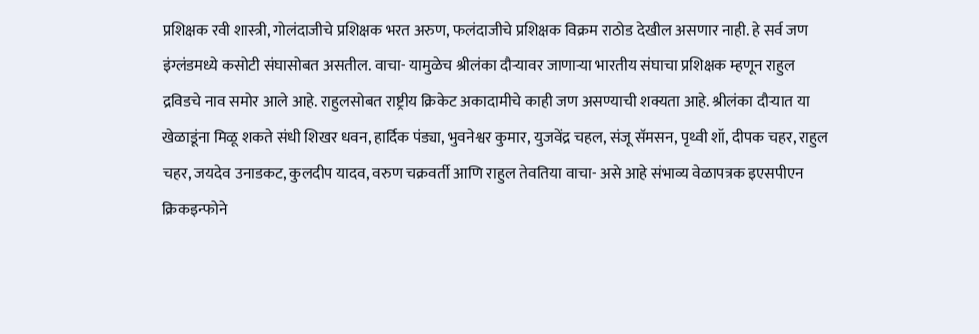प्रशिक्षक रवी शास्त्री, गोलंदाजीचे प्रशिक्षक भरत अरुण, फलंदाजीचे प्रशिक्षक विक्रम राठोड देखील असणार नाही. हे सर्व जण इंग्लंडमध्ये कसोटी संघासोबत असतील. वाचा- यामुळेच श्रीलंका दौऱ्यावर जाणाऱ्या भारतीय संघाचा प्रशिक्षक म्हणून राहुल द्रविडचे नाव समोर आले आहे. राहुलसोबत राष्ट्रीय क्रिकेट अकादामीचे काही जण असण्याची शक्यता आहे. श्रीलंका दौऱ्यात या खेळाडूंना मिळू शकते संधी शिखर धवन, हार्दिक पंड्या, भुवनेश्वर कुमार, युजवेंद्र चहल, संजू सॅमसन, पृथ्वी शॉ, दीपक चहर, राहुल चहर, जयदेव उनाडकट, कुलदीप यादव, वरुण चक्रवर्ती आणि राहुल तेवतिया वाचा- असे आहे संभाव्य वेळापत्रक इएसपीएन क्रिकइन्फोने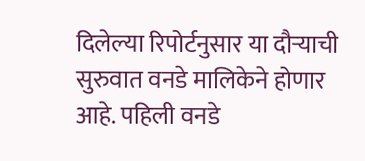दिलेल्या रिपोर्टनुसार या दौऱ्याची सुरुवात वनडे मालिकेने होणार आहे. पहिली वनडे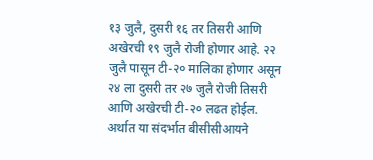१३ जुलै, दुसरी १६ तर तिसरी आणि अखेरची १९ जुलै रोजी होणार आहे. २२ जुलै पासून टी-२० मालिका होणार असून २४ ला दुसरी तर २७ जुलै रोजी तिसरी आणि अखेरची टी-२० लढत होईल. अर्थात या संदर्भात बीसीसीआयने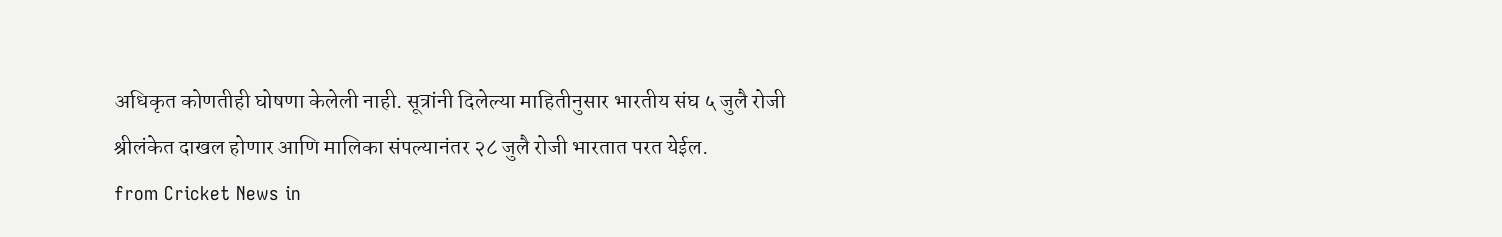अधिकृत कोणतीही घोषणा केलेली नाही. सूत्रांनी दिलेल्या माहितीनुसार भारतीय संघ ५ जुलै रोजी श्रीलंकेत दाखल होणार आणि मालिका संपल्यानंतर २८ जुलै रोजी भारतात परत येईल.
from Cricket News in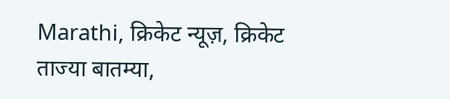Marathi, क्रिकेट न्यूज़, क्रिकेट ताज्या बातम्या,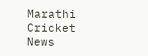Marathi Cricket News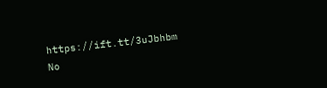https://ift.tt/3uJbhbm
No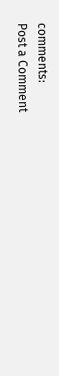comments:
Post a Comment